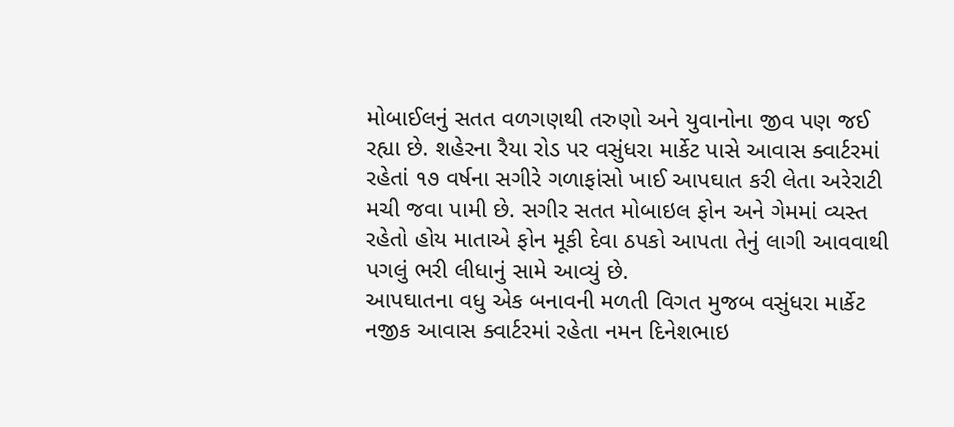મોબાઈલનું સતત વળગણથી તરુણો અને યુવાનોના જીવ પણ જઈ રહ્યા છે. શહેરના રૈયા રોડ પર વસુંધરા માર્કેટ પાસે આવાસ ક્વાર્ટરમાં રહેતાં ૧૭ વર્ષના સગીરે ગળાફાંસો ખાઈ આપઘાત કરી લેતા અરેરાટી મચી જવા પામી છે. સગીર સતત મોબાઇલ ફોન અને ગેમમાં વ્યસ્ત રહેતો હોય માતાએ ફોન મૂકી દેવા ઠપકો આપતા તેનું લાગી આવવાથી પગલું ભરી લીધાનું સામે આવ્યું છે.
આપઘાતના વધુ એક બનાવની મળતી વિગત મુજબ વસુંધરા માર્કેટ નજીક આવાસ ક્વાર્ટરમાં રહેતા નમન દિનેશભાઇ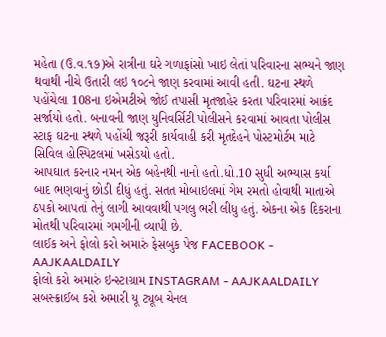મહેતા (ઉ.વ.૧૭)એ રાત્રીના ઘરે ગળાફાંસો ખાઇ લેતાં પરિવારના સભ્યને જાણ થવાથી નીચે ઉતારી લઇ ૧૦૮ને જાણ કરવામાં આવી હતી. ઘટના સ્થળે પહોંચેલા 108ના ઇએમટીએ જોઈ તપાસી મૃતજાહેર કરતા પરિવારમાં આક્રંદ સર્જાયો હતો. બનાવની જાણ યુનિવર્સિટી પોલીસને કરવામાં આવતા પોલીસ સ્ટાફ ઘટના સ્થળે પહોંચી જરૂરી કાર્યવાહી કરી મૃતદેહને પોસ્ટમોર્ટમ માટે સિવિલ હોસ્પિટલમાં ખસેડયો હતો.
આપઘાત કરનાર નમન એક બહેનથી નાનો હતો.ધો.10 સુધી અભ્યાસ કર્યા બાદ ભણવાનું છોડી દીધું હતું. સતત મોબાઇલમાં ગેમ રમતો હોવાથી માતાએ ઠપકો આપતાં તેનું લાગી આવવાથી પગલુ ભરી લીધુ હતું. એકના એક દિકરાના મોતથી પરિવારમાં ગમગીની વ્યાપી છે.
લાઈક અને ફોલો કરો અમારું ફેસબુક પેજ FACEBOOK - AAJKAALDAILY
ફોલો કરો અમારું ઇન્સ્ટાગ્રામ INSTAGRAM - AAJKAALDAILY
સબસ્ક્રાઈબ કરો અમારી યૂ ટ્યૂબ ચેનલ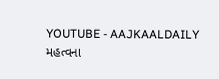YOUTUBE - AAJKAALDAILY
મહત્વના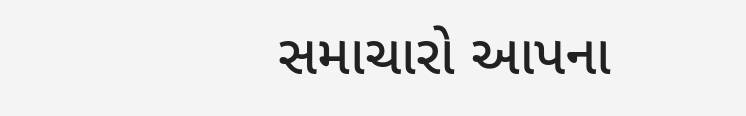સમાચારો આપના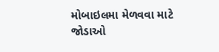મોબાઇલમા મેળવવા માટે જોડાઓ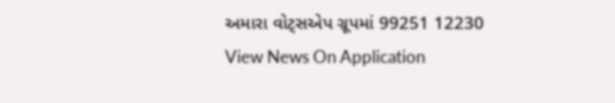અમારા વોટ્સએપ ગ્રૂપમાં 99251 12230
View News On Application